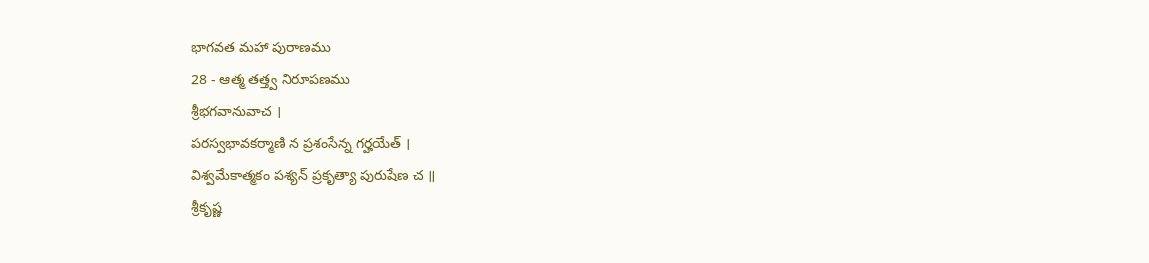భాగవత మహా పురాణము
28 - ఆత్మ తత్త్వ నిరూపణము
శ్రీభగవానువాచ ।
పరస్వభావకర్మాణి న ప్రశంసేన్న గర్హయేత్ ।
విశ్వమేకాత్మకం పశ్యన్ ప్రకృత్యా పురుషేణ చ ॥
శ్రీకృష్ణ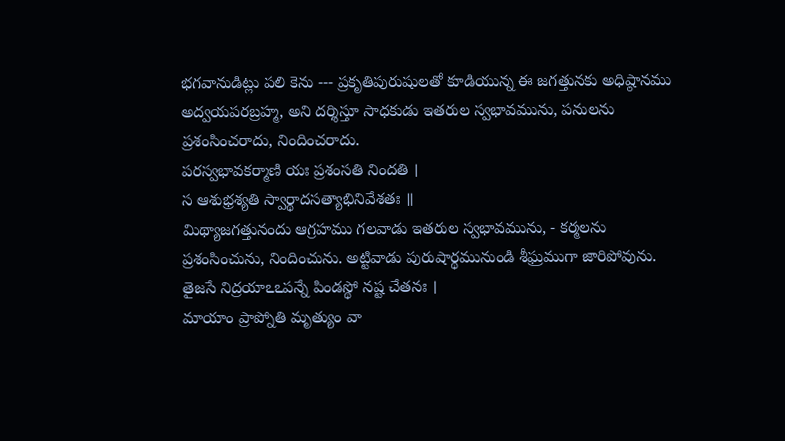భగవానుడిట్లు పలి కెను --- ప్రకృతిపురుషులతో కూడియున్న ఈ జగత్తునకు అధిష్ఠానము అద్వయపరబ్రహ్మ, అని దర్శిస్తూ సాధకుడు ఇతరుల స్వభావమును, పనులను ప్రశంసించరాదు, నిందించరాదు.
పరస్వభావకర్మాణి యః ప్రశంసతి నిందతి ।
స ఆశుభ్రశ్యతి స్వార్థాదసత్యాభినివేశతః ॥
మిథ్యాజగత్తునందు ఆగ్రహము గలవాడు ఇతరుల స్వభావమును, - కర్మలను ప్రశంసించును, నిందించును. అట్టివాడు పురుషార్థమునుండి శీఘ్రముగా జారిపోవును.
తైజసే నిద్రయాఽఽపన్నే పిండస్థో నష్ట చేతనః ।
మాయాం ప్రాప్నోతి మృత్యుం వా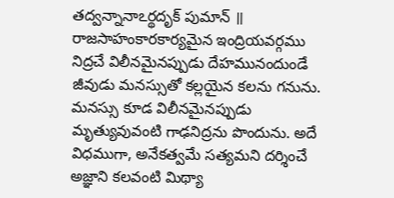తద్వన్నానాఽర్థదృక్ పుమాన్ ॥
రాజసాహంకారకార్యమైన ఇంద్రియవర్గము నిద్రచే విలీనమైనప్పుడు దేహమునందుండే జీవుడు మనస్సుతో కల్లయైన కలను గనును. మనస్సు కూడ విలీనమైనప్పుడు మృత్యువువంటి గాఢనిద్రను పొందును. అదే విధముగా, అనేకత్వమే సత్యమని దర్శించే అజ్ఞాని కలవంటి మిథ్యా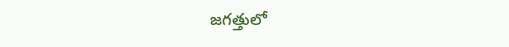జగత్తులో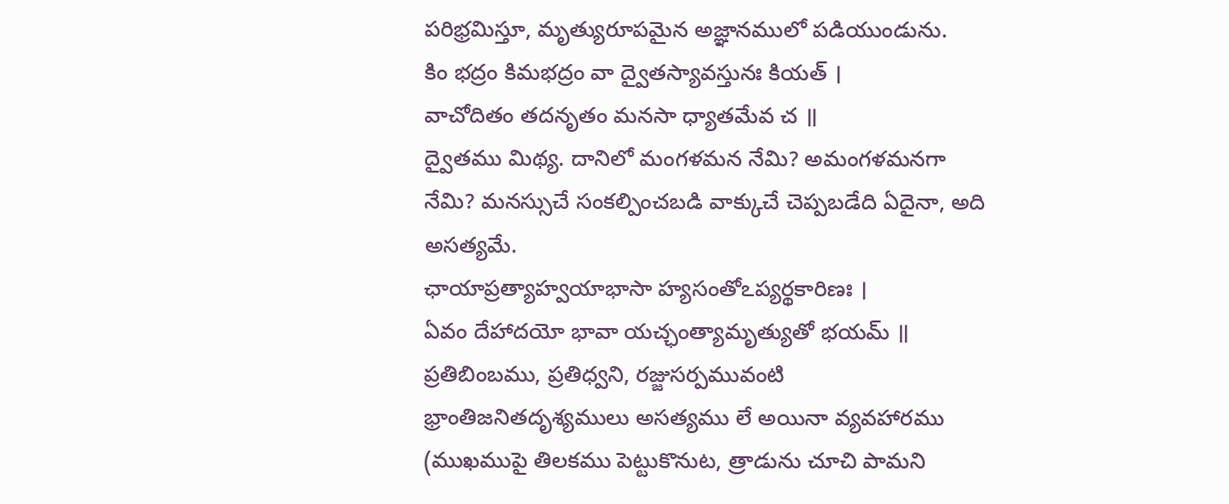పరిభ్రమిస్తూ, మృత్యురూపమైన అజ్ఞానములో పడియుండును.
కిం భద్రం కిమభద్రం వా ద్వైతస్యావస్తునః కియత్ ।
వాచోదితం తదనృతం మనసా ధ్యాతమేవ చ ॥
ద్వైతము మిథ్య. దానిలో మంగళమన నేమి? అమంగళమనగా నేమి? మనస్సుచే సంకల్పించబడి వాక్కుచే చెప్పబడేది ఏదైనా, అది అసత్యమే.
ఛాయాప్రత్యాహ్వయాభాసా హ్యసంతోఽప్యర్థకారిణః ।
ఏవం దేహాదయో భావా యచ్ఛంత్యామృత్యుతో భయమ్ ॥
ప్రతిబింబము, ప్రతిధ్వని, రజ్జుసర్పమువంటి భ్రాంతిజనితదృశ్యములు అసత్యము లే అయినా వ్యవహారము (ముఖముపై తిలకము పెట్టుకొనుట, త్రాడును చూచి పామని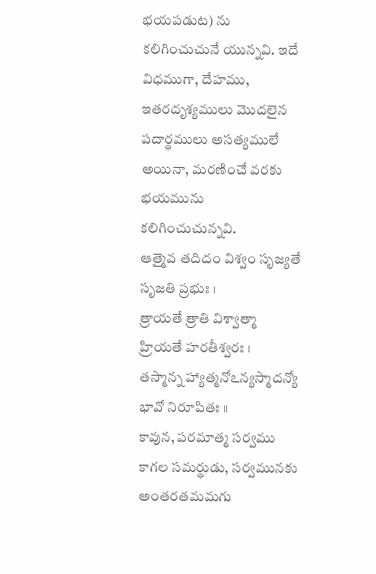భయపడుట) ను కలిగించుచునే యున్నవి. ఇదే విధముగా, దేహము, ఇతరదృశ్యములు మొదలైన పదార్థములు అసత్యములే అయినా, మరణించే వరకు భయమును కలిగించుచున్నవి.
ఆత్మైవ తదిదం విశ్వం సృజ్యతే సృజతి ప్రభుః ।
త్రాయతే త్రాతి విశ్వాత్మా హ్రియతే హరతీశ్వరః ।
తస్మాన్న హ్యాత్మనోఽన్యస్మాదన్యో భావో నిరూపితః ॥
కావున, పరమాత్మ సర్వము కాగల సమర్థుడు, సర్వమునకు అంతరతమమగు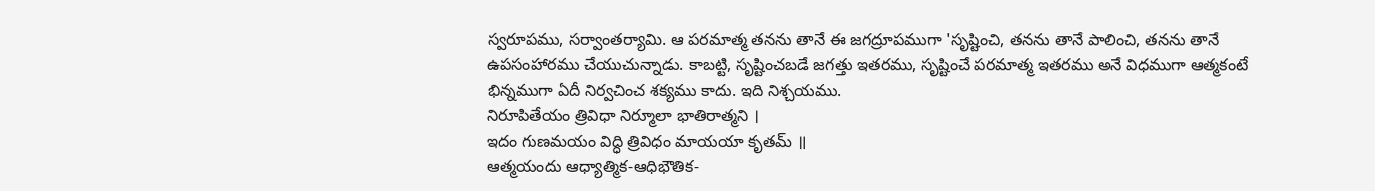స్వరూపము, సర్వాంతర్యామి. ఆ పరమాత్మ తనను తానే ఈ జగద్రూపముగా 'సృష్టించి, తనను తానే పాలించి, తనను తానే ఉపసంహారము చేయుచున్నాడు. కాబట్టి, సృష్టించబడే జగత్తు ఇతరము, సృష్టించే పరమాత్మ ఇతరము అనే విధముగా ఆత్మకంటే భిన్నముగా ఏదీ నిర్వచించ శక్యము కాదు. ఇది నిశ్చయము.
నిరూపితేయం త్రివిధా నిర్మూలా భాతిరాత్మని ।
ఇదం గుణమయం విద్ధి త్రివిధం మాయయా కృతమ్ ॥
ఆత్మయందు ఆధ్యాత్మిక-ఆధిభౌతిక-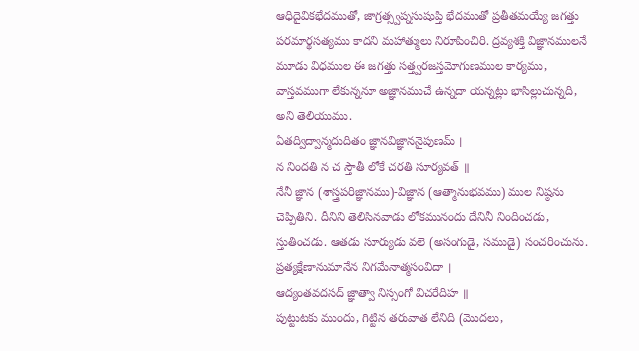ఆధిదైవికభేదముతో, జాగ్రత్స్వప్నసుషుప్తి భేదముతో ప్రతీతమయ్యే జగత్తు పరమార్థసత్యము కాదని మహాత్ములు నిరూపించిరి. ద్రవ్యశక్తి విజ్ఞానములనే మూడు విధముల ఈ జగత్తు సత్త్వరజస్తమోగుణముల కార్యము, వాస్తవముగా లేకున్ననూ అజ్ఞానముచే ఉన్నదా యన్నట్లు భాసిల్లుచున్నది, అని తెలియుము.
ఏతద్విద్వాన్మదుదితం జ్ఞానవిజ్ఞాననైపుణమ్ ।
న నిందతి న చ స్తౌతీ లోకే చరతి సూర్యవత్ ॥
నేనీ జ్ఞాన (శాస్త్రపరిజ్ఞానము)-విజ్ఞాన (ఆత్మానుభవము) ముల నిష్ఠను చెప్పితిని. దీనిని తెలిసినవాడు లోకమునందు దేనినీ నిందించడు, స్తుతించడు. ఆతడు సూర్యుడు వలె (అసంగుడై, సముడై) సంచరించును.
ప్రత్యక్షేణానుమానేన నిగమేనాత్మసంవిదా ।
ఆద్యంతవదసద్ జ్ఞాత్వా నిస్సంగో విచరేదిహ ॥
పుట్టుటకు ముందు, గిట్టిన తరువాత లేనిది (మొదలు,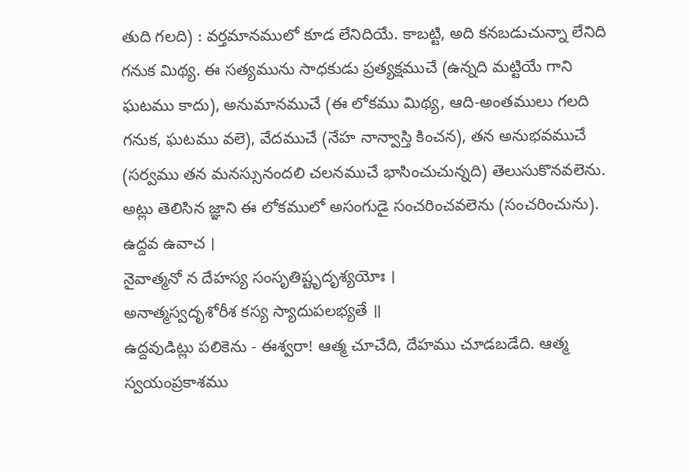తుది గలది) : వర్తమానములో కూడ లేనిదియే. కాబట్టి, అది కనబడుచున్నా లేనిది గనుక మిథ్య. ఈ సత్యమును సాధకుడు ప్రత్యక్షముచే (ఉన్నది మట్టియే గాని ఘటము కాదు), అనుమానముచే (ఈ లోకము మిథ్య, ఆది-అంతములు గలది గనుక, ఘటము వలె), వేదముచే (నేహ నాన్వాస్తి కించన), తన అనుభవముచే (సర్వము తన మనస్సునందలి చలనముచే భాసించుచున్నది) తెలుసుకొనవలెను. అట్లు తెలిసిన జ్ఞాని ఈ లోకములో అసంగుడై సంచరించవలెను (సంచరించును).
ఉద్దవ ఉవాచ ।
నైవాత్మనో న దేహస్య సంసృతిష్టృదృశ్యయోః ।
అనాత్మస్వదృశోరీశ కస్య స్యాదుపలభ్యతే ॥
ఉద్దవుడిట్లు పలికెను - ఈశ్వరా! ఆత్మ చూచేది, దేహము చూడబడేది. ఆత్మ స్వయంప్రకాశము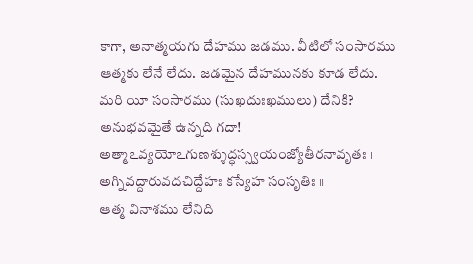కాగా, అనాత్మయగు దేహము జడము. వీటిలో సంసారము ఆత్మకు లేనే లేదు. జడమైన దేహమునకు కూడ లేదు. మరి యీ సంసారము (సుఖదుఃఖములు) దేనికి? అనుభవమైతే ఉన్నది గదా!
అత్మాఽవ్యయోఽగుణశ్శుద్ధస్స్వయంజ్యోతీరనావృతః ।
అగ్నివద్దారువదచిద్దేహః కస్యేహ సంసృతిః ॥
ఆత్మ వినాశము లేనిది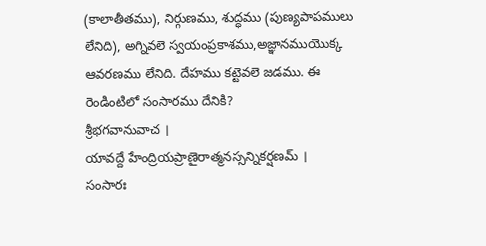(కాలాతీతము), నిర్గుణము, శుద్ధము (పుణ్యపాపములు లేనిది), అగ్నివలె స్వయంప్రకాశము,అజ్ఞానముయొక్క ఆవరణము లేనిది. దేహము కట్టెవలె జడము. ఈ రెండింటిలో సంసారము దేనికి?
శ్రీభగవానువాచ ।
యావద్దే హేంద్రియప్రాణైరాత్మనస్సన్నికర్షణమ్ ।
సంసారః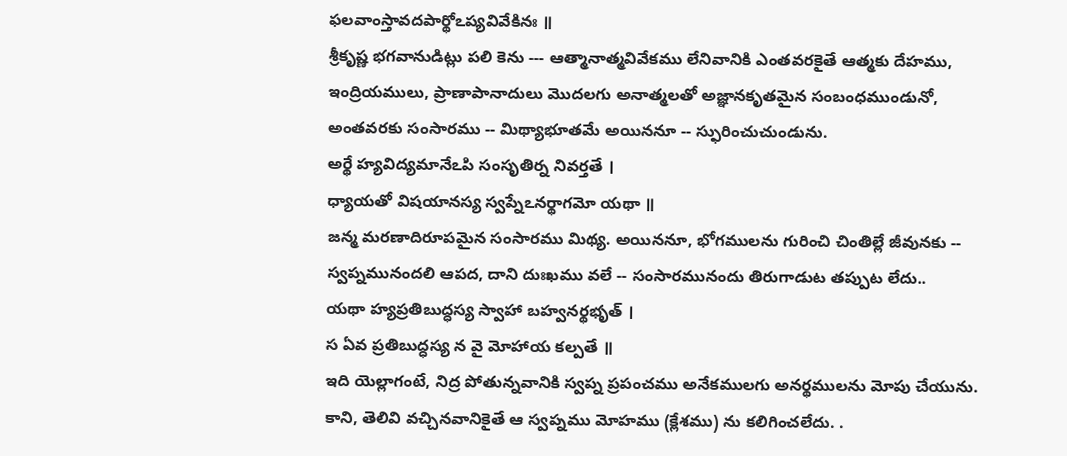ఫలవాంస్తావదపార్థోఽప్యవివేకినః ॥
శ్రీకృష్ణ భగవానుడిట్లు పలి కెను --- ఆత్మానాత్మవివేకము లేనివానికి ఎంతవరకైతే ఆత్మకు దేహము, ఇంద్రియములు, ప్రాణాపానాదులు మొదలగు అనాత్మలతో అజ్ఞానకృతమైన సంబంధముండునో, అంతవరకు సంసారము -- మిథ్యాభూతమే అయిననూ -- స్ఫురించుచుండును.
అర్థే హ్యవిద్యమానేఽపి సంసృతిర్న నివర్తతే ।
ధ్యాయతో విషయానస్య స్వప్నేఽనర్థాగమో యథా ॥
జన్మ మరణాదిరూపమైన సంసారము మిథ్య. అయిననూ, భోగములను గురించి చింతిల్లే జీవునకు -- స్వప్నమునందలి ఆపద, దాని దుఃఖము వలే -- సంసారమునందు తిరుగాడుట తప్పుట లేదు..
యథా హ్యప్రతిబుద్ధస్య స్వాహా బహ్వనర్థభృత్ ।
స ఏవ ప్రతిబుద్ధస్య న వై మోహాయ కల్పతే ॥
ఇది యెల్లాగంటే, నిద్ర పోతున్నవానికి స్వప్న ప్రపంచము అనేకములగు అనర్థములను మోపు చేయును. కాని, తెలివి వచ్చినవానికైతే ఆ స్వప్నము మోహము (క్లేశము) ను కలిగించలేదు. .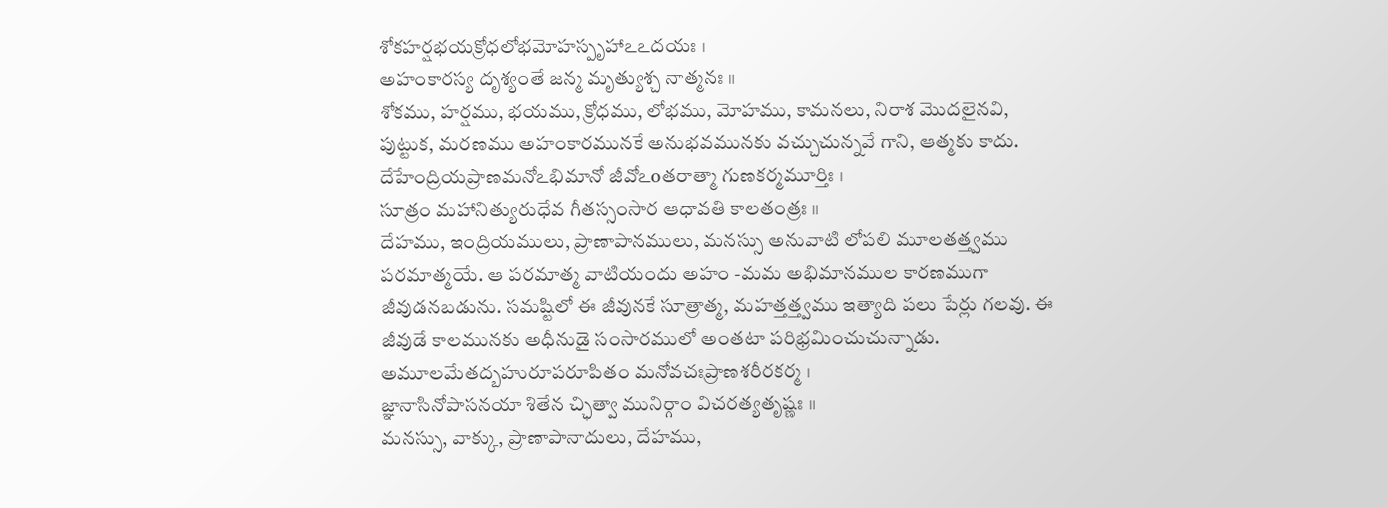శోకహర్షభయక్రోధలోభమోహస్పృహాఽఽదయః ।
అహంకారస్య దృశ్యంతే జన్మ మృత్యుశ్చ నాత్మనః ॥
శోకము, హర్షము, భయము, క్రోధము, లోభము, మోహము, కామనలు, నిరాశ మొదలైనవి, పుట్టుక, మరణము అహంకారమునకే అనుభవమునకు వచ్చుచున్నవే గాని, ఆత్మకు కాదు.
దేహేంద్రియప్రాణమనోఽభిమానో జీవోఽoతరాత్మా గుణకర్మమూర్తిః ।
సూత్రం మహానిత్యురుధేవ గీతస్సంసార ఆధావతి కాలతంత్రః ॥
దేహము, ఇంద్రియములు, ప్రాణాపానములు, మనస్సు అనువాటి లోపలి మూలతత్త్వము పరమాత్మయే. ఆ పరమాత్మ వాటియందు అహం -మమ అభిమానముల కారణముగా జీవుడనబడును. సమష్టిలో ఈ జీవునకే సూత్రాత్మ, మహత్తత్త్వము ఇత్యాది పలు పేర్లు గలవు. ఈ జీవుడే కాలమునకు అధీనుడై సంసారములో అంతటా పరిభ్రమించుచున్నాడు.
అమూలమేతద్బహురూపరూపితం మనోవచఃప్రాణశరీరకర్మ ।
జ్ఞానాసినోపాసనయా శితేన చ్ఛిత్వా మునిర్గాం విచరత్యతృష్ణః ॥
మనస్సు, వాక్కు, ప్రాణాపానాదులు, దేహము,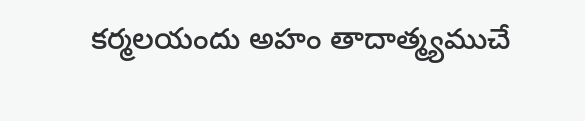కర్మలయందు అహం తాదాత్మ్యముచే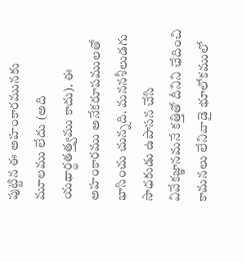పుట్టిన ఈ అహంకారమునకు మూలము లేదు (అది యథార్థతత్త్వము కాదు). ఈ అహంకారము అనేకరూపములతో భాసించు చున్నది. మననశీలుడగు సాధకుడు ఉపాసన చేసి వివేకజ్ఞానమనే కత్తితో దీనిని ఛేదించి కామనలు లేనివాడై భూలోకములో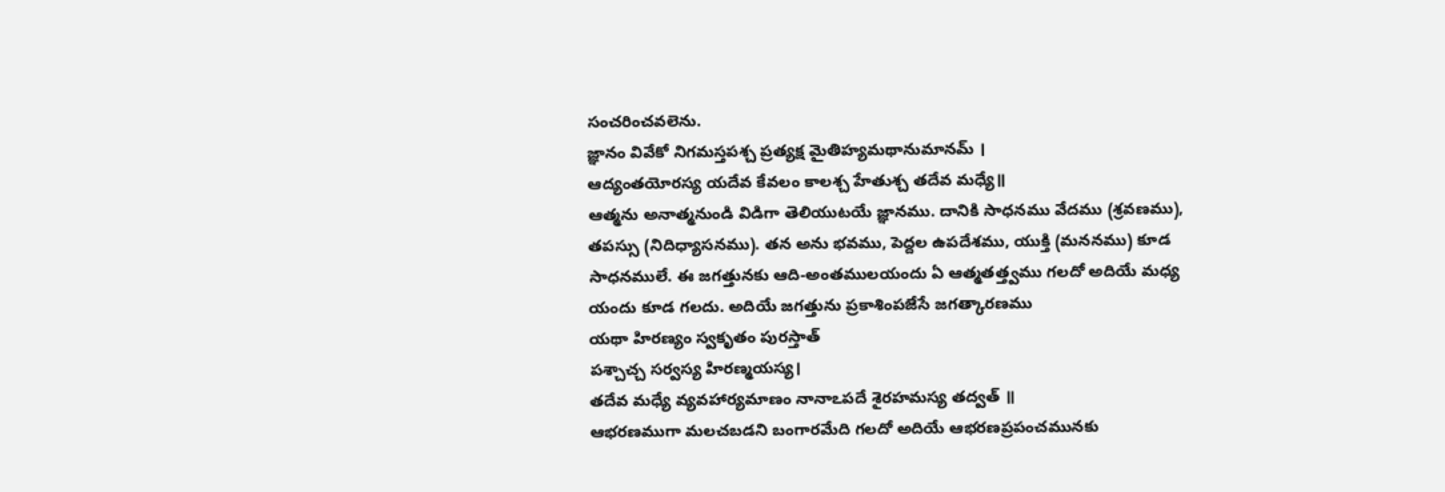సంచరించవలెను.
జ్ఞానం వివేకో నిగమస్తపశ్చ ప్రత్యక్ష మైతిహ్యమథానుమానమ్ ।
ఆద్యంతయోరస్య యదేవ కేవలం కాలశ్చ హేతుశ్చ తదేవ మధ్యే॥
ఆత్మను అనాత్మనుండి విడిగా తెలియుటయే జ్ఞానము. దానికి సాధనము వేదము (శ్రవణము), తపస్సు (నిదిధ్యాసనము). తన అను భవము, పెద్దల ఉపదేశము, యుక్తి (మననము) కూడ సాధనములే. ఈ జగత్తునకు ఆది-అంతములయందు ఏ ఆత్మతత్త్వము గలదో అదియే మధ్య యందు కూడ గలదు. అదియే జగత్తును ప్రకాశింపజేసే జగత్కారణము
యథా హిరణ్యం స్వకృతం పురస్తాత్
పశ్చాచ్చ సర్వస్య హిరణ్మయస్య।
తదేవ మధ్యే వ్యవహార్యమాణం నానాఽపదే శైరహమస్య తద్వత్ ॥
ఆభరణముగా మలచబడని బంగారమేది గలదో అదియే ఆభరణప్రపంచమునకు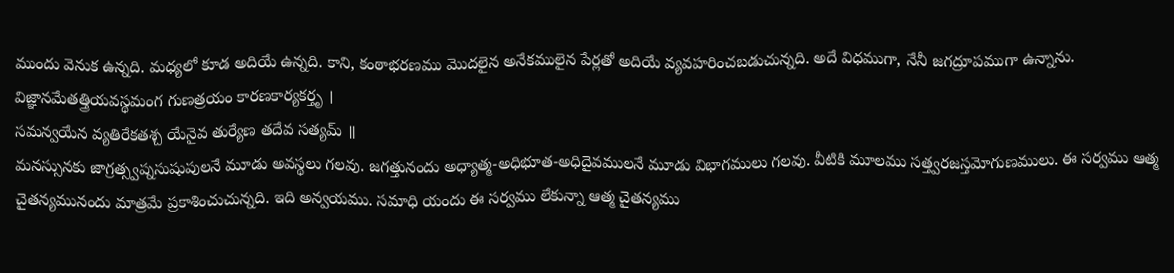ముందు వెనుక ఉన్నది. మధ్యలో కూడ అదియే ఉన్నది. కాని, కంఠాభరణము మొదలైన అనేకములైన పేర్లతో అదియే వ్యవహరించబడుచున్నది. అదే విధముగా, నేనీ జగద్రూపముగా ఉన్నాను.
విజ్ఞానమేతత్త్రియవస్థమంగ గుణత్రయం కారణకార్యకర్తృ ।
సమన్వయేన వ్యతిరేకతశ్చ యేనైవ తుర్యేణ తదేవ సత్యమ్ ॥
మనస్సునకు జాగ్రత్స్వప్నసుషుపులనే మూడు అవస్థలు గలవు. జగత్తునందు అధ్యాత్మ-అధిభూత-అధిదైవములనే మూడు విభాగములు గలవు. వీటికి మూలము సత్త్వరజస్తమోగుణములు. ఈ సర్వము ఆత్మ చైతన్యమునందు మాత్రమే ప్రకాశించుచున్నది. ఇది అన్వయము. సమాధి యందు ఈ సర్వము లేకున్నా ఆత్మ చైతన్యము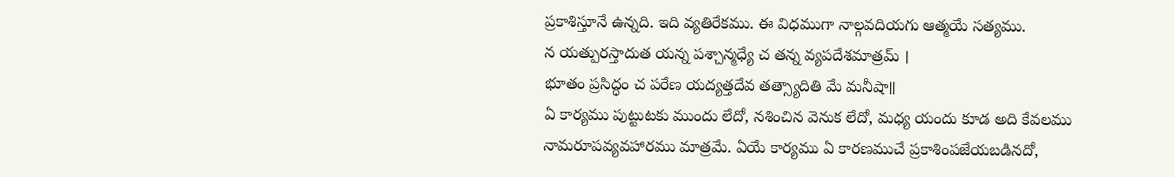ప్రకాశిస్తూనే ఉన్నది. ఇది వ్యతిరేకము. ఈ విధముగా నాల్గవదియగు ఆత్మయే సత్యము.
న యత్పురస్తాదుత యన్న పశ్చాన్మధ్యే చ తన్న వ్యపదేశమాత్రమ్ ।
భూతం ప్రసిద్ధం చ పరేణ యద్యత్తదేవ తత్స్యాదితి మే మనీషా॥
ఏ కార్యము పుట్టుటకు ముందు లేదో, నశించిన వెనుక లేదో, మధ్య యందు కూడ అది కేవలము నామరూపవ్యవహారము మాత్రమే. ఏయే కార్యము ఏ కారణముచే ప్రకాశింపజేయబడినదో,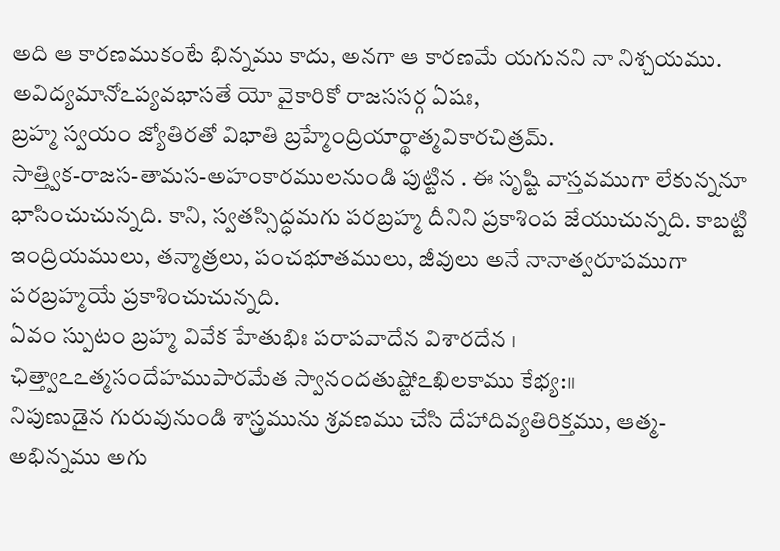అది ఆ కారణముకంటే భిన్నము కాదు, అనగా ఆ కారణమే యగునని నా నిశ్చయము.
అవిద్యమానోఽప్యవభాసతే యో వైకారికో రాజససర్గ ఏషః,
బ్రహ్మ స్వయం జ్యోతిరతో విభాతి బ్రహ్మేంద్రియార్థాత్మవికారచిత్రమ్.
సాత్త్విక-రాజస-తామస-అహంకారములనుండి పుట్టిన . ఈ సృష్టి వాస్తవముగా లేకున్ననూ భాసించుచున్నది. కాని, స్వతస్సిద్ధమగు పరబ్రహ్మ దీనిని ప్రకాశింప జేయుచున్నది. కాబట్టి ఇంద్రియములు, తన్మాత్రలు, పంచభూతములు, జీవులు అనే నానాత్వరూపముగా పరబ్రహ్మయే ప్రకాశించుచున్నది.
ఏవం స్పుటం బ్రహ్మ వివేక హేతుభిః పరాపవాదేన విశారదేన । ఛిత్త్వాఽఽత్మసందేహముపారమేత స్వానందతుష్టోఽఖిలకాము కేభ్య:॥
నిపుణుడైన గురువునుండి శాస్త్రమును శ్రవణము చేసి దేహాదివ్యతిరిక్తము, ఆత్మ-అభిన్నము అగు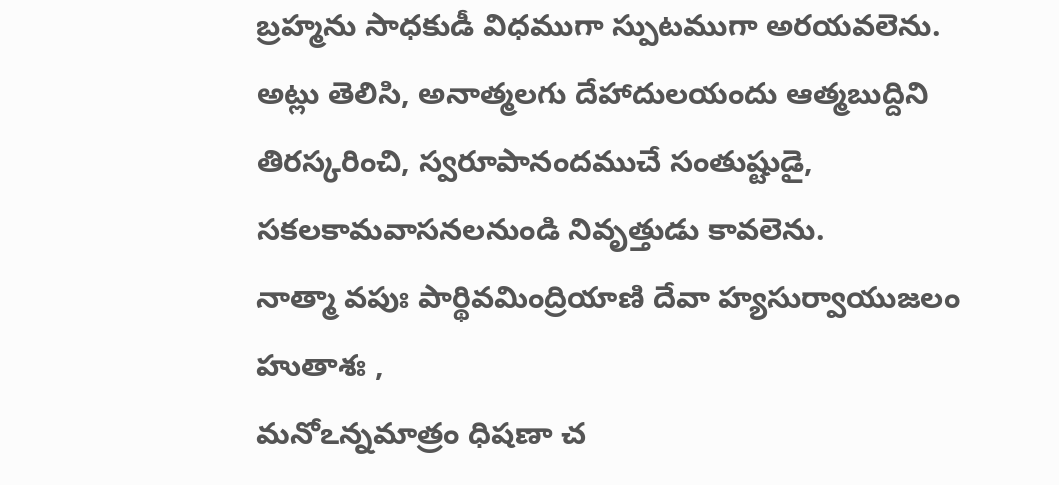బ్రహ్మను సాధకుడీ విధముగా స్పుటముగా అరయవలెను. అట్లు తెలిసి, అనాత్మలగు దేహాదులయందు ఆత్మబుద్దిని తిరస్కరించి, స్వరూపానందముచే సంతుష్టుడై, సకలకామవాసనలనుండి నివృత్తుడు కావలెను.
నాత్మా వపుః పార్థివమింద్రియాణి దేవా హ్యసుర్వాయుజలం హుతాశః ,
మనోఽన్నమాత్రం ధిషణా చ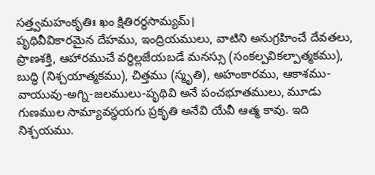సత్త్వమహంకృతిః ఖం క్షితిరర్థసామ్యమ్।
పృథివీవికారమైన దేహము, ఇంద్రియములు, వాటిని అనుగ్రహించే దేవతలు, ప్రాణశక్తి, ఆహారముచే వర్ధిల్లజేయబడే మనస్సు (సంకల్పవికల్పాత్మకము), బుద్ధి (నిశ్చయాత్మకము), చిత్తము (స్మృతి), అహంకారము, ఆకాశము-వాయువు-అగ్ని-జలములు-పృథివి అనే పంచభూతములు, మూడు గుణముల సామ్యావస్థయగు ప్రకృతి అనేవి యేవీ ఆత్మ కావు. ఇది నిశ్చయము.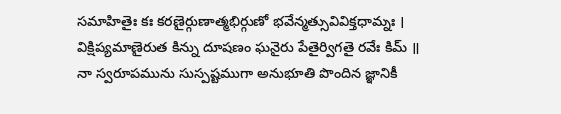సమాహితైః కః కరణైర్గుణాత్మభిర్గుణో భవేన్మత్సువివిక్తధామ్నః ।
విక్షిప్యమాణైరుత కిన్ను దూషణం ఘనైరు పేతైర్విగతై రవేః కిమ్ ॥
నా స్వరూపమును సుస్పష్టముగా అనుభూతి పొందిన జ్ఞానికీ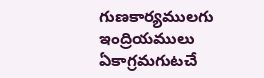గుణకార్యములగు ఇంద్రియములు ఏకాగ్రమగుటచే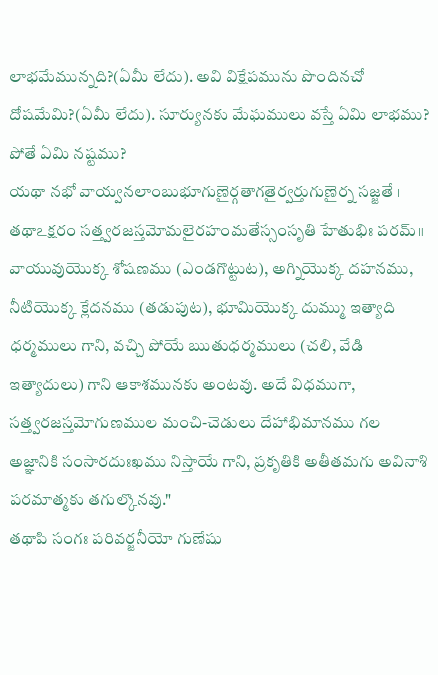లాభమేమున్నది?(ఏమీ లేదు). అవి విక్షేపమును పొందినచో దోషమేమి?(ఏమీ లేదు). సూర్యునకు మేఘములు వస్తే ఏమి లాభము? పోతే ఏమి నష్టము?
యథా నభో వాయ్వనలాంబుభూగుణైర్గతాగతైర్వర్తుగుణైర్న సజ్జతే ।
తథాఽక్షరం సత్త్వరజస్తమోమలైరహంమతేస్సంసృతి హేతుభిః పరమ్॥
వాయువుయొక్క శోషణము (ఎండగొట్టుట), అగ్నియొక్క దహనము, నీటియొక్క క్లేదనము (తడుపుట), భూమియొక్క దుమ్ము ఇత్యాది ధర్మములు గాని, వచ్చి పోయే ఋతుధర్మములు (చలి, వేడి ఇత్యాదులు) గాని ఆకాశమునకు అంటవు. అదే విధముగా, సత్త్వరజస్తమోగుణముల మంచి-చెడులు దేహాభిమానము గల అజ్ఞానికి సంసారదుఃఖము నిస్తాయే గాని, ప్రకృతికి అతీతమగు అవినాశి పరమాత్మకు తగుల్కొనవు."
తథాపి సంగః పరివర్జనీయో గుణేషు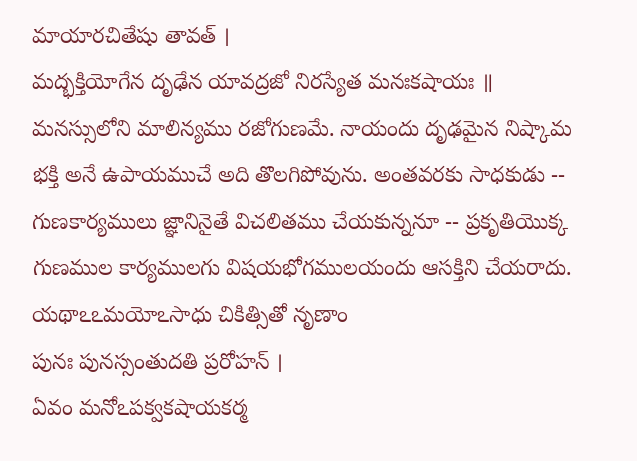మాయారచితేషు తావత్ ।
మద్భక్తియోగేన దృఢేన యావద్రజో నిరస్యేత మనఃకషాయః ॥
మనస్సులోని మాలిన్యము రజోగుణమే. నాయందు దృఢమైన నిష్కామ భక్తి అనే ఉపాయముచే అది తొలగిపోవును. అంతవరకు సాధకుడు -- గుణకార్యములు జ్ఞానినైతే విచలితము చేయకున్ననూ -- ప్రకృతియొక్క గుణముల కార్యములగు విషయభోగములయందు ఆసక్తిని చేయరాదు.
యథాఽఽమయోఽసాధు చికిత్సితో నృణాం
పునః పునస్సంతుదతి ప్రరోహన్ ।
ఏవం మనోఽపక్వకషాయకర్మ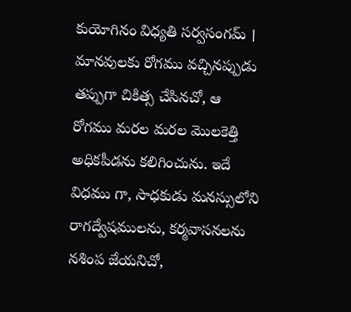కుయోగినం విధ్యతి సర్వసంగమ్ ।
మానవులకు రోగము వచ్చినప్పుడు తప్పుగా చికిత్స చేసినచో, ఆ రోగము మరల మరల మొలకెత్తి అధికపీడను కలిగించును. ఇదే విధము గా, సాధకుడు మనస్సులోని రాగద్వేషములను, కర్మవాసనలను నశింప జేయనిచో,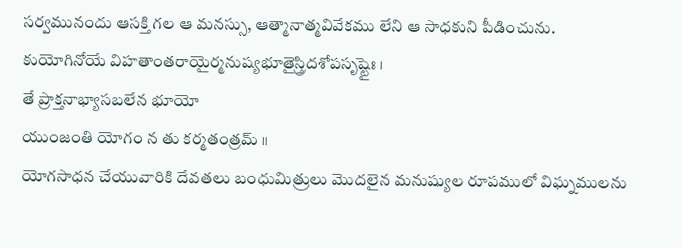సర్వమునందు ఆసక్తి గల ఆ మనస్సు, ఆత్మానాత్మవివేకము లేని ఆ సాధకుని పీడించును.
కుయోగినోయే విహతాంతరాయైర్మనుష్యభూతైస్త్రిదశోపసృష్టైః ।
తే ప్రాక్తనాభ్యాసబలేన భూయో
యుంజంతి యోగం న తు కర్మతంత్రమ్ ॥
యోగసాధన చేయువారికి దేవతలు బంధుమిత్రులు మొదలైన మనుష్యుల రూపములో విఘ్నములను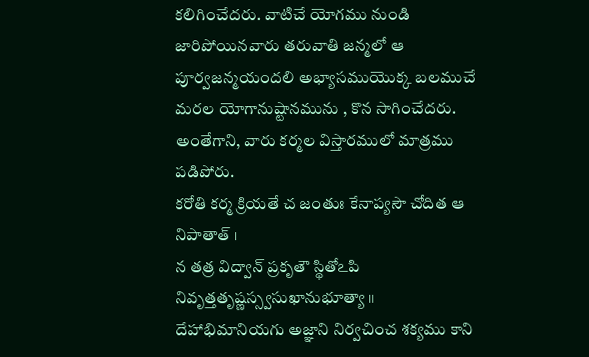కలిగించేదరు. వాటిచే యోగము నుండి జారిపోయినవారు తరువాతి జన్మలో ఆ పూర్వజన్మయందలి అభ్యాసముయొక్క బలముచే మరల యోగానుష్టానమును , కొన సాగించేదరు. అంతేగాని, వారు కర్మల విస్తారములో మాత్రము పడిపోరు.
కరోతి కర్మ క్రియతే చ జంతుః కేనాప్యసౌ చోదిత ఆ నిపాతాత్ ।
న తత్ర విద్వాన్ ప్రకృతౌ స్థితోఽపి నివృత్తతృష్ణస్స్వసుఖానుభూత్యా ॥
దేహాభిమానియగు అజ్ఞాని నిర్వచించ శక్యము కాని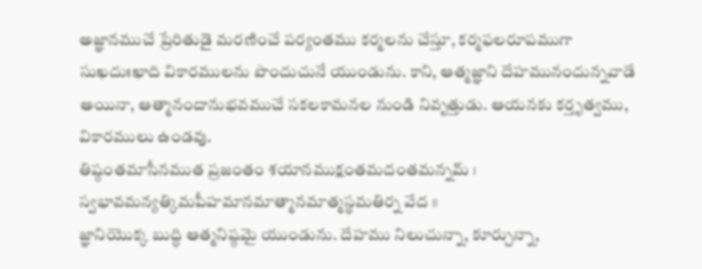అజ్ఞానముచే ప్రేరితుడై మరణించే పర్యంతము కర్మలను చేస్తూ, కర్మఫలరూపముగా సుఖదుఃఖాది వికారములను పొందుచునే యుండును. కాని, ఆత్మజ్ఞాని దేహమునందున్నవాడే అయినా, ఆత్మానందానుభవముచే సకలకామనల నుండి నివృత్తుడు. ఆయనకు కర్తృత్వము, వికారములు ఉండవు.
తిష్ఠంతమాసీనముత ప్రజంతం శయానముక్షంతమదంతమన్నమ్ । స్వభావమన్యత్కిమపీహమానమాత్మానమాత్మస్థమతిర్న వేద ॥
జ్ఞానియొక్క బుద్ధి ఆత్మనిష్ఠమై యుండును. దేహము నిలుచున్నా, కూర్చున్నా,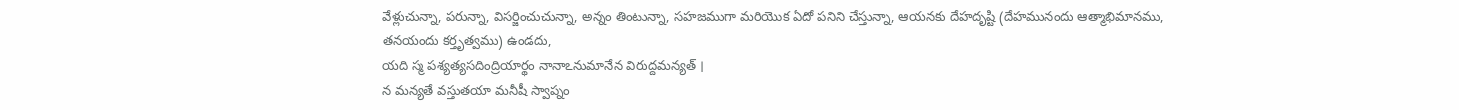వేళ్లుచున్నా, పరున్నా, విసర్జించుచున్నా, అన్నం తింటున్నా, సహజముగా మరియొక ఏదో పనిని చేస్తున్నా, ఆయనకు దేహదృష్టి (దేహమునందు ఆత్మాభిమానము, తనయందు కర్తృత్వము) ఉండదు,
యది స్మ పశ్యత్యసదింద్రియార్థం నానాఽనుమానేన విరుద్దమన్యత్ ।
న మన్యతే వస్తుతయా మనీషీ స్వాప్నం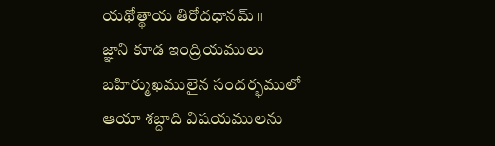యథోత్థాయ తిరోదధానమ్ ॥
జ్ఞాని కూడ ఇంద్రియములు బహిర్ముఖములైన సందర్భములో ఆయా శబ్దాది విషయములను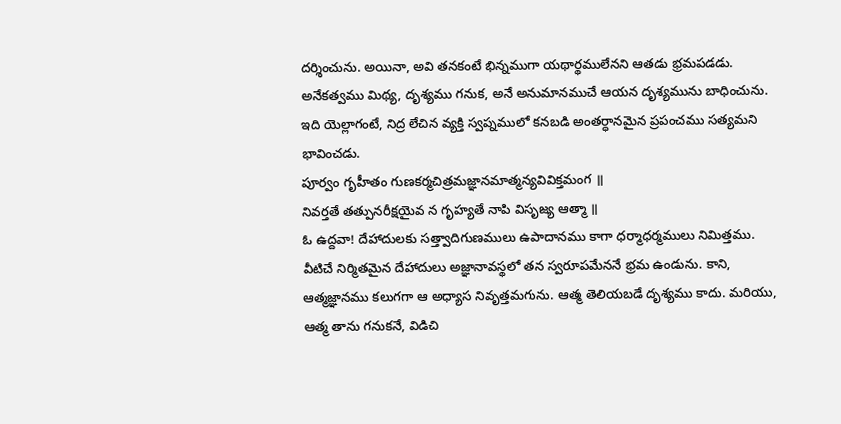దర్శించును. అయినా, అవి తనకంటే భిన్నముగా యథార్థములేనని ఆతడు భ్రమపడడు. అనేకత్వము మిథ్య, దృశ్యము గనుక, అనే అనుమానముచే ఆయన దృశ్యమును బాధించును. ఇది యెల్లాగంటే, నిద్ర లేచిన వ్యక్తి స్వప్నములో కనబడి అంతర్ధానమైన ప్రపంచము సత్యమని భావించడు.
పూర్వం గృహీతం గుణకర్మచిత్రమజ్ఞానమాత్మన్యవివిక్తమంగ ॥
నివర్తతే తత్పునరీక్షయైవ న గృహ్యతే నాపి విసృజ్య ఆత్మా ॥
ఓ ఉద్దవా! దేహాదులకు సత్త్వాదిగుణములు ఉపాదానము కాగా ధర్మాధర్మములు నిమిత్తము. వీటిచే నిర్మితమైన దేహాదులు అజ్ఞానావస్థలో తన స్వరూపమేననే భ్రమ ఉండును. కాని, ఆత్మజ్ఞానము కలుగగా ఆ అధ్యాస నివృత్తమగును. ఆత్మ తెలియబడే దృశ్యము కాదు. మరియు, ఆత్మ తాను గనుకనే, విడిచి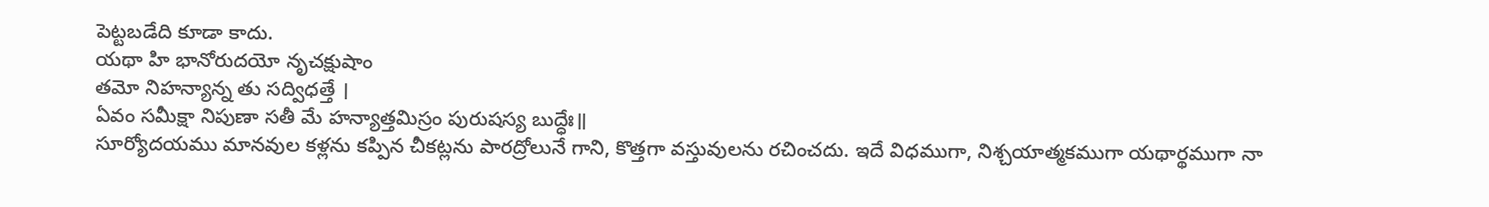పెట్టబడేది కూడా కాదు.
యథా హి భానోరుదయో నృచక్షుషాం
తమో నిహన్యాన్న తు సద్విధత్తే ।
ఏవం సమీక్షా నిపుణా సతీ మే హన్యాత్తమిస్రం పురుషస్య బుద్ధేః॥
సూర్యోదయము మానవుల కళ్లను కప్పిన చీకట్లను పారద్రోలునే గాని, కొత్తగా వస్తువులను రచించదు. ఇదే విధముగా, నిశ్చయాత్మకముగా యథార్థముగా నా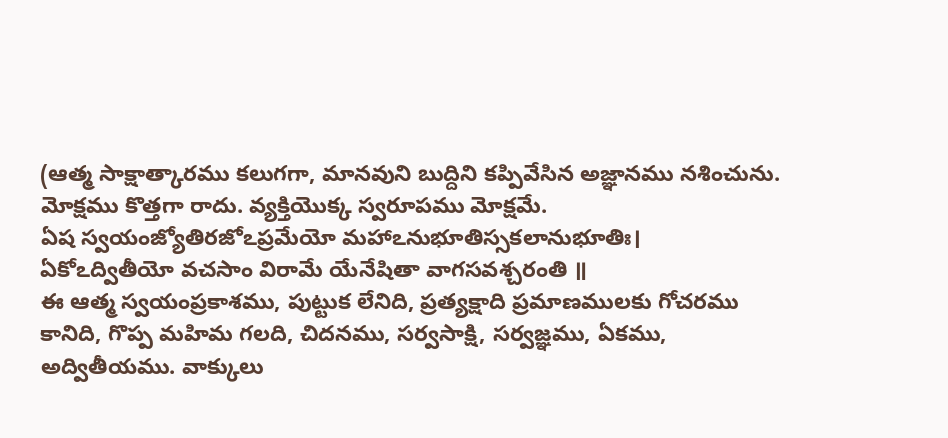(ఆత్మ సాక్షాత్కారము కలుగగా, మానవుని బుద్దిని కప్పివేసిన అజ్ఞానము నశించును. మోక్షము కొత్తగా రాదు. వ్యక్తియొక్క స్వరూపము మోక్షమే.
ఏష స్వయంజ్యోతిరజోఽప్రమేయో మహాఽనుభూతిస్సకలానుభూతిః।
ఏకోఽద్వితీయో వచసాం విరామే యేనేషితా వాగసవశ్చరంతి ॥
ఈ ఆత్మ స్వయంప్రకాశము, పుట్టుక లేనిది, ప్రత్యక్షాది ప్రమాణములకు గోచరము కానిది, గొప్ప మహిమ గలది, చిదనము, సర్వసాక్షి, సర్వజ్ఞము, ఏకము, అద్వితీయము. వాక్కులు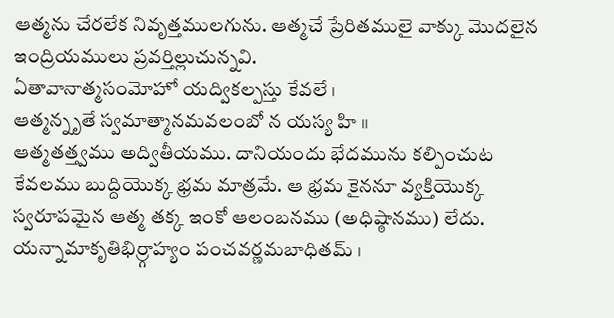ఆత్మను చేరలేక నివృత్తములగును. ఆత్మచే ప్రేరితములై వాక్కు మొదలైన ఇంద్రియములు ప్రవర్తిల్లుచున్నవి.
ఏతావానాత్మసంమోహో యద్వికల్పస్తు కేవలే ।
ఆత్మన్నృతే స్వమాత్మానమవలంబో న యస్య హి ॥
ఆత్మతత్త్వము అద్వితీయము. దానియందు భేదమును కల్పించుట కేవలము బుద్దియొక్క భ్రమ మాత్రమే. ఆ భ్రమ కైననూ వ్యక్తియొక్క స్వరూపమైన ఆత్మ తక్క ఇంకో ఆలంబనము (అధిష్ఠానము) లేదు.
యన్నామాకృతిభిర్ర్గాహ్యం పంచవర్ణమబాధితమ్ ।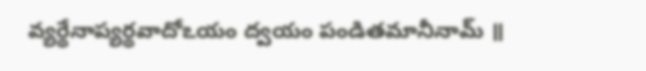వ్యర్థేనాప్యర్థవాదోఽయం ద్వయం పండితమానీనామ్ ॥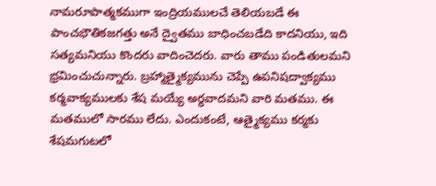నామరూపాత్మకముగా ఇంద్రియములచే తెలియబడే ఈ పాంచభౌతికజగత్తు అనే ద్వైతము బాధించబడేది కాదనియు, ఇది సత్యమనియు కొందరు వాదించెదరు. వారు తాము పండితులమని భ్రమించుచున్నారు. బ్రహ్మాత్మైక్యమును చెప్పే ఉపనిషద్వాక్యము కర్మవాక్యములకు శేష మయ్యే అర్థవాదమని వారి మతము. ఈ మతములో సారము లేదు. ఎందుకంటే, ఆత్మైక్యము కర్మకు శేషమగుటలో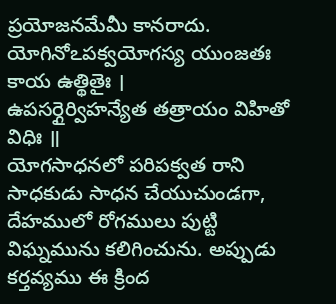ప్రయోజనమేమీ కానరాదు.
యోగినోఽపక్వయోగస్య యుంజతః కాయ ఉత్థితైః ।
ఉపసర్గైర్విహన్యేత తత్రాయం విహితో విధిః ॥
యోగసాధనలో పరిపక్వత రాని సాధకుడు సాధన చేయుచుండగా, దేహములో రోగములు పుట్టి విఘ్నమును కలిగించును. అప్పుడు కర్తవ్యము ఈ క్రింద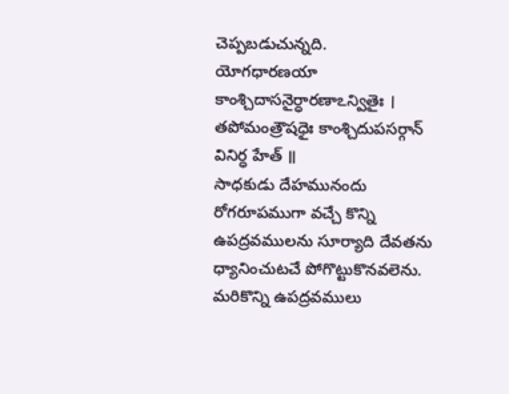చెప్పబడుచున్నది.
యోగధారణయా కాంశ్చిదాసనైర్ధారణాఽన్వితైః ।
తపోమంత్రౌషధైః కాంశ్చిదుపసర్గాన్ వినిర్ధ హేత్ ॥
సాధకుడు దేహమునందు రోగరూపముగా వచ్చే కొన్ని ఉపద్రవములను సూర్యాది దేవతను ధ్యానించుటచే పోగొట్టుకొనవలెను. మరికొన్ని ఉపద్రవములు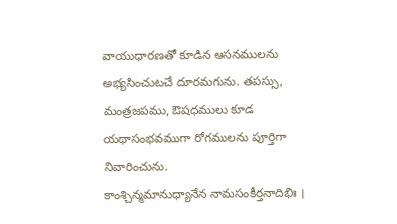వాయుధారణతో కూడిన ఆసనములను అభ్యసించుటచే దూరమగును. తపస్సు, మంత్రజపము, ఔషధములు కూడ యథాసంభవముగా రోగములను పూర్తిగా నివారించును.
కాంశ్చిన్మమానుధ్యానేన నామసంకీర్తనాదిభిః ।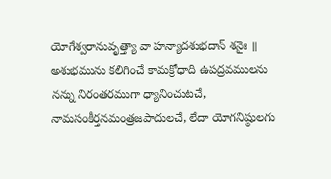యోగేశ్వరానువృత్త్యా వా హన్యాదశుభదాన్ శనైః ॥
అశుభమును కలిగించే కామక్రోధాది ఉపద్రవములను నన్ను నిరంతరముగా ధ్యానించుటచే, నామసంకీర్తనమంత్రజపాదులచే, లేదా యోగనిష్ఠులగు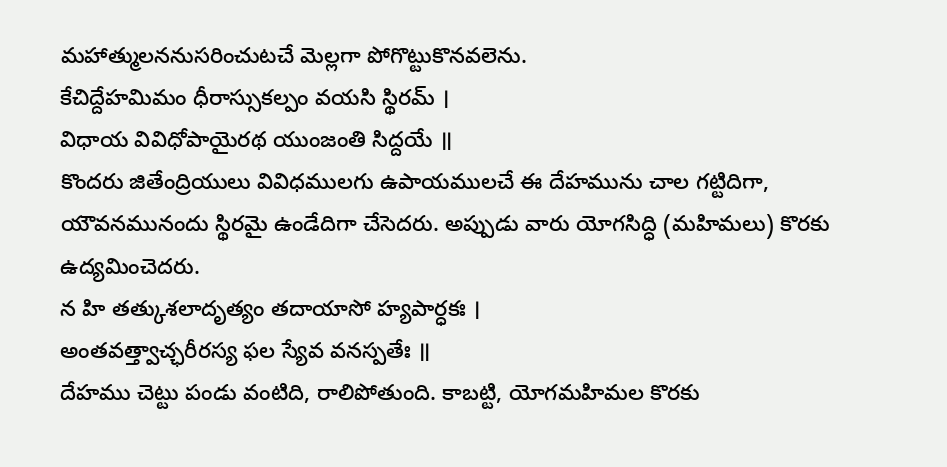మహాత్ములననుసరించుటచే మెల్లగా పోగొట్టుకొనవలెను.
కేచిద్దేహమిమం ధీరాస్సుకల్పం వయసి స్థిరమ్ ।
విధాయ వివిధోపాయైరథ యుంజంతి సిద్దయే ॥
కొందరు జితేంద్రియులు వివిధములగు ఉపాయములచే ఈ దేహమును చాల గట్టిదిగా, యౌవనమునందు స్థిరమై ఉండేదిగా చేసెదరు. అప్పుడు వారు యోగసిద్ధి (మహిమలు) కొరకు ఉద్యమించెదరు.
న హి తత్కుశలాదృత్యం తదాయాసో హ్యపార్ధకః ।
అంతవత్త్వాచ్ఛరీరస్య ఫల స్యేవ వనస్పతేః ॥
దేహము చెట్టు పండు వంటిది, రాలిపోతుంది. కాబట్టి, యోగమహిమల కొరకు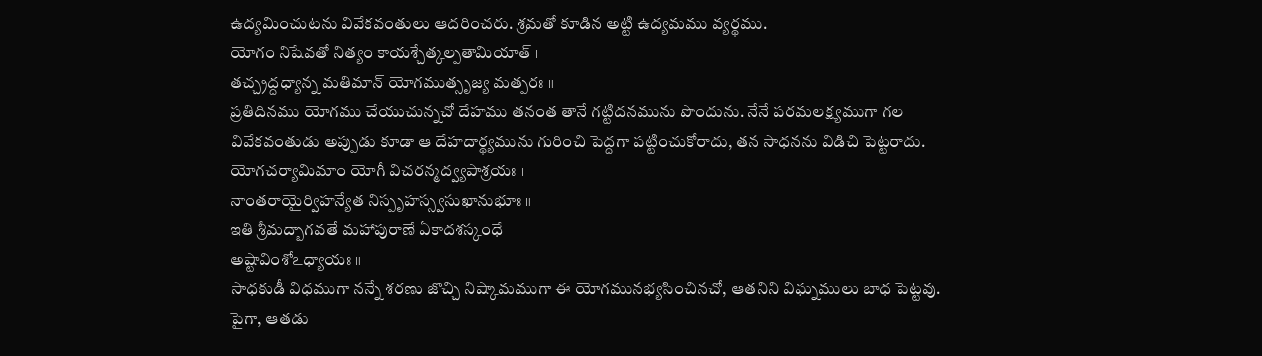ఉద్యమించుటను వివేకవంతులు ఆదరించరు. శ్రమతో కూడిన అట్టి ఉద్యమము వ్యర్థము.
యోగం నిషేవతో నిత్యం కాయశ్చేత్కల్పతామియాత్ ।
తచ్చ్రద్దధ్యాన్న మతిమాన్ యోగముత్సృజ్య మత్పరః ॥
ప్రతిదినము యోగము చేయుచున్నచో దేహము తనంత తానే గట్టిదనమును పొందును. నేనే పరమలక్ష్యముగా గల వివేకవంతుడు అప్పుడు కూడా ఆ దేహదార్థ్యమును గురించి పెద్దగా పట్టించుకోరాదు, తన సాధనను విడిచి పెట్టరాదు.
యోగచర్యామిమాం యోగీ విచరన్మద్వ్యపాశ్రయః ।
నాంతరాయైర్విహన్యేత నిస్పృహస్స్వసుఖానుభూః ॥
ఇతి శ్రీమద్బాగవతే మహాపురాణే ఏకాదశస్కంధే
అష్టావింశోఽధ్యాయః ॥
సాధకుడీ విధముగా నన్నే శరణు జొచ్చి నిష్కామముగా ఈ యోగమునభ్యసించినచో, ఆతనిని విఘ్నములు బాధ పెట్టవు. పైగా, ఆతడు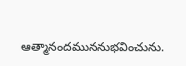ఆత్మానందముననుభవించును.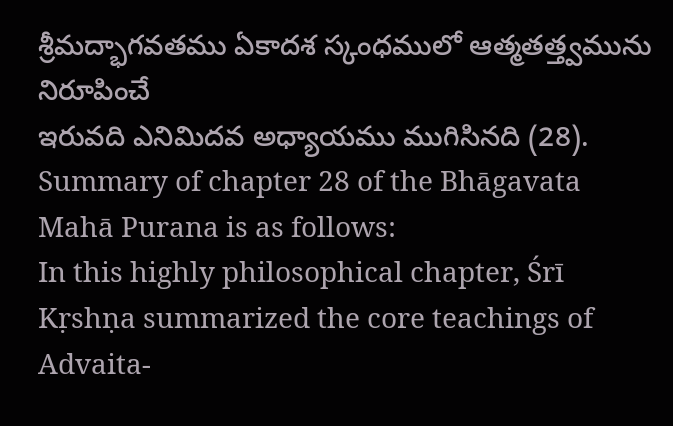శ్రీమద్భాగవతము ఏకాదశ స్కంధములో ఆత్మతత్త్వమును నిరూపించే
ఇరువది ఎనిమిదవ అధ్యాయము ముగిసినది (28).
Summary of chapter 28 of the Bhāgavata Mahā Purana is as follows:
In this highly philosophical chapter, Śrī Kṛshṇa summarized the core teachings of Advaita-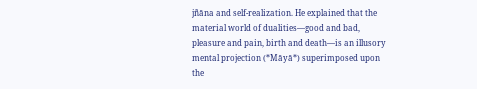jñāna and self-realization. He explained that the material world of dualities—good and bad, pleasure and pain, birth and death—is an illusory mental projection (*Māyā*) superimposed upon the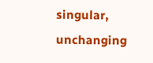singular, unchanging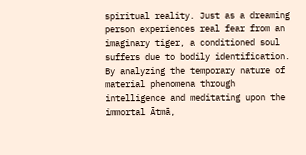spiritual reality. Just as a dreaming person experiences real fear from an imaginary tiger, a conditioned soul suffers due to bodily identification. By analyzing the temporary nature of material phenomena through intelligence and meditating upon the immortal Ātmā,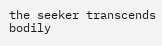the seeker transcends bodily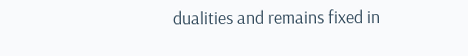dualities and remains fixed in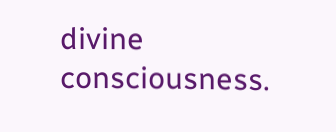divine consciousness.